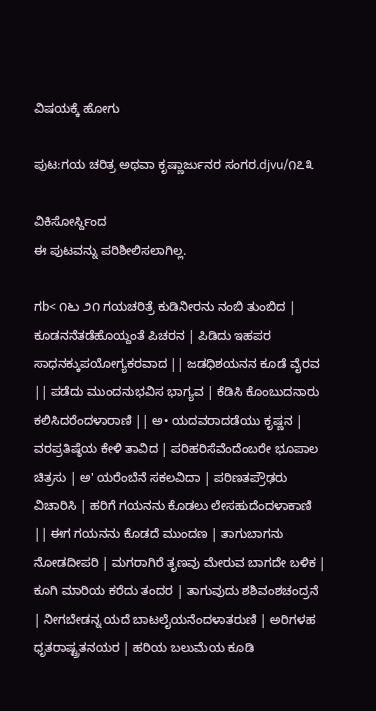ವಿಷಯಕ್ಕೆ ಹೋಗು

ಪುಟ:ಗಯ ಚರಿತ್ರ ಅಥವಾ ಕೃಷ್ಣಾರ್ಜುನರ ಸಂಗರ.djvu/೧೭೩

ವಿಕಿಸೋರ್ಸ್ದಿಂದ
ಈ ಪುಟವನ್ನು ಪರಿಶೀಲಿಸಲಾಗಿಲ್ಲ.

ಗb< ೧೬ು ೨೧ ಗಯಚರಿತ್ರೆ ಕುಡಿನೀರನು ನಂಬಿ ತುಂಬಿದ | ಕೂಡನನೆತಡೆಹೊಯ್ದಂತೆ ಪಿಚರನ | ಪಿಡಿದು ಇಹಪರ ಸಾಧನಕ್ಕುಪಯೋಗ್ಯಕರವಾದ || ಜಡಧಿಶಯನನ ಕೂಡೆ ವೈರವ || ಪಡೆದು ಮುಂದನುಭವಿಸ ಭಾಗ್ಯವ | ಕೆಡಿಸಿ ಕೊಂಬುದನಾರು ಕಲಿಸಿದರೆಂದಳಾರಾಣಿ || ಅ• ಯದವರಾದಡೆಯು ಕೃಷ್ಣನ | ವರಪ್ರತಿಷ್ಠೆಯ ಕೇಳಿ ತಾವಿದ | ಪರಿಹರಿಸೆವೆಂದೆಂಬರೇ ಭೂಪಾಲ ಚಿತ್ರಸು | ಅ' ಯರೆಂಬೆನೆ ಸಕಲವಿದಾ | ಪರಿಣತಪ್ರೌಢರು ವಿಚಾರಿಸಿ | ಹರಿಗೆ ಗಯನನು ಕೊಡಲು ಲೇಸಹುದೆಂದಳಾಕಾಣಿ || ಈಗ ಗಯನನು ಕೊಡದೆ ಮುಂದಣ | ತಾಗುಬಾಗನು ನೋಡದೀಪರಿ | ಮಗರಾಗಿರೆ ತೃಣವು ಮೇರುವ ಬಾಗದೇ ಬಳಿಕ | ಕೂಗಿ ಮಾರಿಯ ಕರೆದು ತಂದರ | ತಾಗುವುದು ಶಶಿವಂಶಚಂದ್ರನೆ | ನೀಗಬೇಡನ್ನ ಯದೆ ಬಾಟಲೈಯನೆಂದಳಾತರುಣಿ | ಅರಿಗಳಹ ಧೃತರಾಷ್ಟ್ರತನಯರ | ಹರಿಯ ಬಲುಮೆಯ ಕೂಡಿ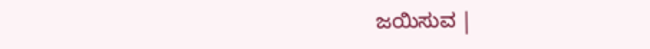ಜಯಿಸುವ |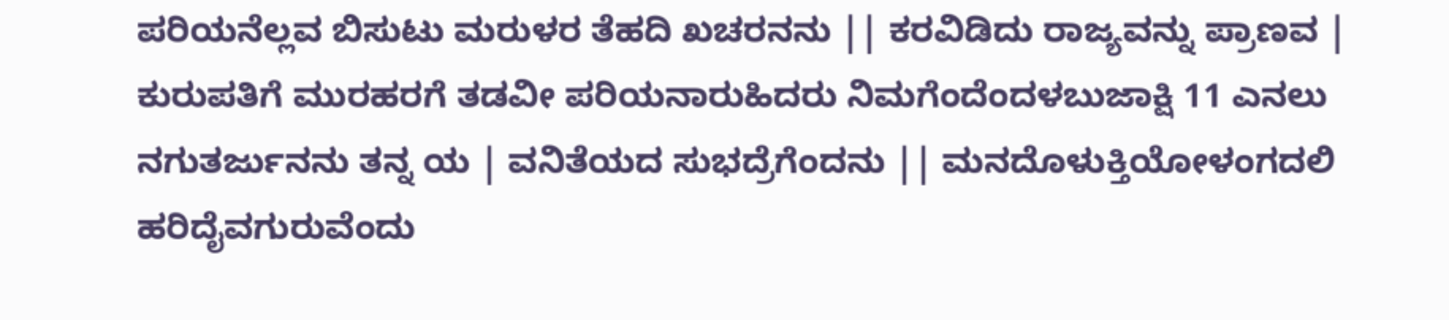ಪರಿಯನೆಲ್ಲವ ಬಿಸುಟು ಮರುಳರ ತೆಹದಿ ಖಚರನನು || ಕರವಿಡಿದು ರಾಜ್ಯವನ್ನು ಪ್ರಾಣವ | ಕುರುಪತಿಗೆ ಮುರಹರಗೆ ತಡವೀ ಪರಿಯನಾರುಹಿದರು ನಿಮಗೆಂದೆಂದಳಬುಜಾಕ್ಷಿ 11 ಎನಲು ನಗುತರ್ಜುನನು ತನ್ನ ಯ | ವನಿತೆಯದ ಸುಭದ್ರೆಗೆಂದನು || ಮನದೊಳುಕ್ತಿಯೋಳಂಗದಲಿ ಹರಿದೈವಗುರುವೆಂದು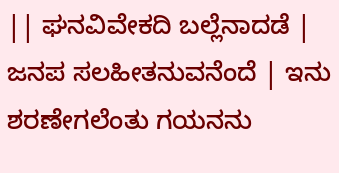|| ಘನವಿವೇಕದಿ ಬಲ್ಲೆನಾದಡೆ | ಜನಪ ಸಲಹೀತನುವನೆಂದೆ | ಇನು ಶರಣೇಗಲೆಂತು ಗಯನನು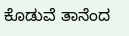ಕೊಡುವೆ ತಾನೆಂದ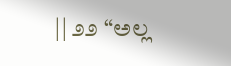|| ೨೨ “ಅಲ್ಲ